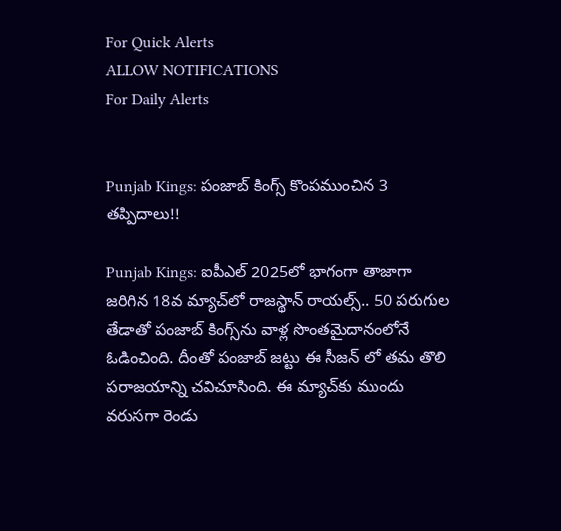For Quick Alerts
ALLOW NOTIFICATIONS
For Daily Alerts


Punjab Kings: పంజాబ్ కింగ్స్ కొంపముంచిన 3 తప్పిదాలు!!

Punjab Kings: ఐపీఎల్ 2025లో భాగంగా తాజాగా జరిగిన 18వ మ్యాచ్‌లో రాజస్థాన్ రాయల్స్.. 50 పరుగుల తేడాతో పంజాబ్ కింగ్స్‌ను వాళ్ల సొంతమైదానంలోనే ఓడించింది. దీంతో పంజాబ్ జట్టు ఈ సీజన్ లో తమ తొలి పరాజయాన్ని చవిచూసింది. ఈ మ్యాచ్‌కు ముందు వరుసగా రెండు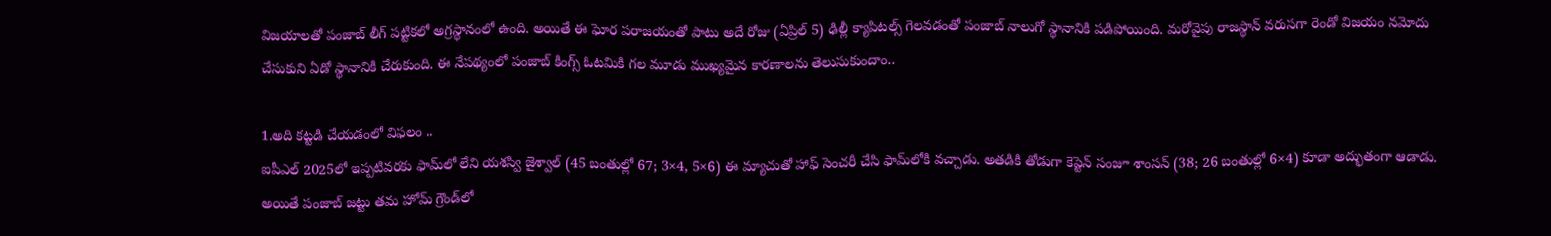విజయాలతో పంజాబ్ లీగ్ పట్టికలో అగ్రస్థానంలో ఉంది. అయితే ఈ ఘోర పరాజయంతో పాటు అదే రోజు (ఏప్రిల్ 5) ఢిల్లీ క్యాపిటల్స్ గెలవడంతో పంజాబ్ నాలుగో స్థానానికి పడిపోయింది. మరోవైపు రాజస్థాన్ వరుసగా రెండో విజయం నమోదు చేసుకుని ఏడో స్థానానికి చేరుకుంది. ఈ నేపథ్యంలో పంజాబ్ కింగ్స్ ఓటమికి గల మూడు ముఖ్యమైన కారణాలను తెలుసుకుందాం..

1.అది కట్టడి చేయడంలో విఫలం ..
ఐపీఎల్ 2025లో ఇప్పటివరకు ఫామ్‌లో లేని యశస్వి జైశ్వాల్ (45 బంతుల్లో 67; 3×4, 5×6) ఈ మ్యాచుతో హాఫ్ సెంచరీ చేసి ఫామ్‌‌లోకి వచ్చాడు. అతడికి తోడుగా కెప్టెన్ సంజూ శాంసన్ (38; 26 బంతుల్లో 6×4) కూడా అద్భుతంగా ఆడాడు. అయితే పంజాబ్ జట్టు తమ హోమ్ గ్రౌండ్‌లో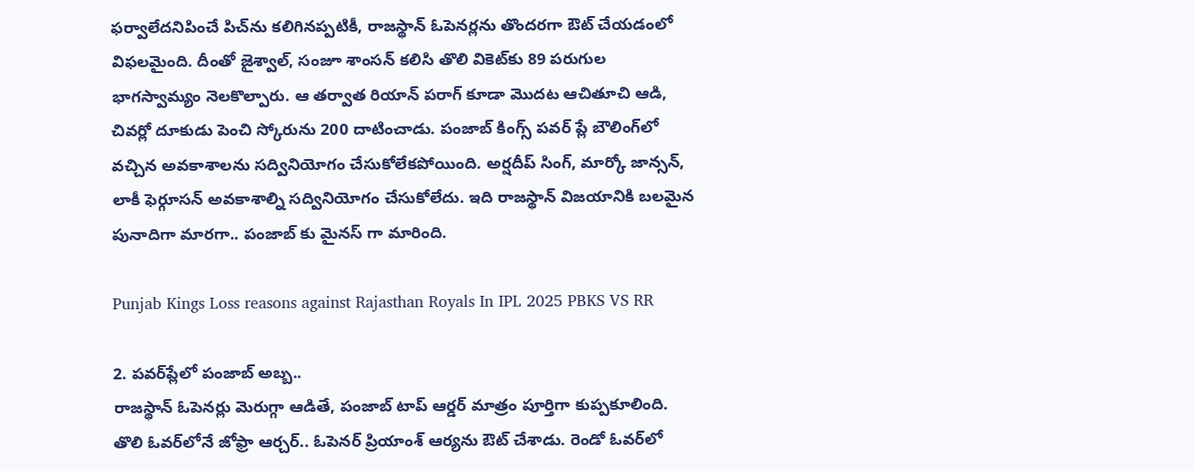ఫర్వాలేదనిపించే పిచ్‌ను కలిగినప్పటికీ, రాజస్థాన్ ఓపెనర్లను తొందరగా ఔట్ చేయడంలో విఫలమైంది. దీంతో జైశ్వాల్, సంజూ శాంసన్ కలిసి తొలి వికెట్‌కు 89 పరుగుల భాగస్వామ్యం నెలకొల్పారు. ఆ తర్వాత రియాన్ పరాగ్ కూడా మొదట ఆచితూచి ఆడి, చివర్లో దూకుడు పెంచి స్కోరును 200 దాటించాడు. పంజాబ్ కింగ్స్ పవర్‌ ప్లే బౌలింగ్‌లో వచ్చిన అవకాశాలను సద్వినియోగం చేసుకోలేకపోయింది. అర్షదీప్ సింగ్, మార్కో జాన్సన్, లాకీ ఫెర్గూసన్ అవకాశాల్ని సద్వినియోగం చేసుకోలేదు. ఇది రాజస్థాన్ విజయానికి బలమైన పునాదిగా మారగా.. పంజాబ్ కు మైనస్ గా మారింది.

Punjab Kings Loss reasons against Rajasthan Royals In IPL 2025 PBKS VS RR

2. పవర్‌ప్లేలో పంజాబ్ అబ్బ..
రాజస్థాన్ ఓపెనర్లు మెరుగ్గా ఆడితే, పంజాబ్ టాప్ ఆర్డర్ మాత్రం పూర్తిగా కుప్పకూలింది. తొలి ఓవర్‌లోనే జోఫ్రా ఆర్చర్.. ఓపెనర్ ప్రియాంశ్ ఆర్యను ఔట్ చేశాడు. రెండో ఓవర్‌లో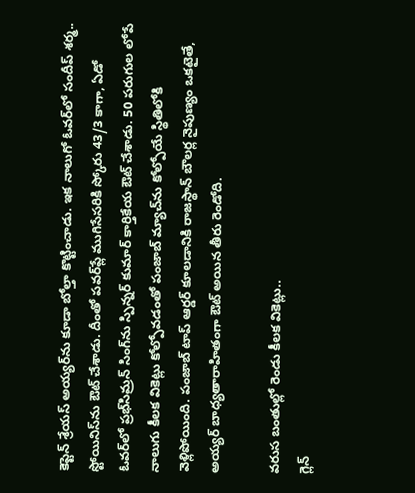కెప్టెన్ శ్రేయస్ అయ్యర్‌ను కూడా బోల్తా కొట్టించాడు. ఇక నాలుగో ఓవర్‌లో సందీప్ శర్మ.. స్టోయినిస్‌ను ఔట్ చేశాడు. దీంతో పవర్‌ప్లే ముగిసేసరికి స్కోరు 43/3 కాగా, ఏడో ఓవర్‌లో ప్రభ్‌సిమ్రన్ సింగ్‌ను స్పిన్నర్ కుమార్ కార్తికేయ ఔట్ చేశాడు. 50 పరుగుల లోపే నాలుగు కీలక వికెట్లు కోల్పోవడంతో పంజాబ్ మ్యాచ్‌ను కోల్పోయే స్థితిలోకి వెళ్లిపోయింది. పంజాబ్ టాప్ ఆర్డర్ కూలడానికి రాజస్థాన్ బౌలర్ల నైపుణ్యం ఒకటైతే, అయ్యర్ బాధ్యతారాహితంగా ఔట్ అయిన తీరు రెండోది.

వరుస బంతుల్లో రెండు కీలక వికెట్లు..
గ్లెన్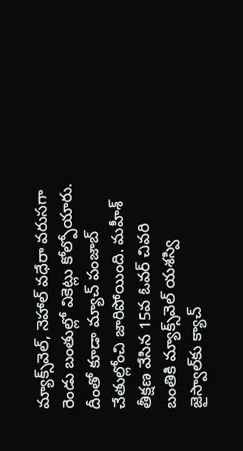మ్యాక్స్‌వెల్, నెహాల్ వధేరా వరుసగా రెండు బంతుల్లో వికెట్లు కోల్పోయారు. దీంతో కూడా మ్యాచ్ పంజాబ్ చేతుల్లోంచి జారిపోయింది. మహీశ్ తీక్షణ వేసిన 15వ ఓవర్ చివరి బంతికి మ్యాక్స్‌వెల్ యశస్వి జైస్వాల్‌కు క్యాచ్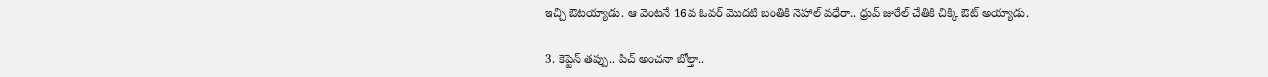ఇచ్చి ఔటయ్యాడు. ఆ వెంటనే 16వ ఓవర్ మొదటి బంతికి నెహాల్ వధేరా.. ధ్రువ్ జురేల్ చేతికి చిక్కి ఔట్ అయ్యాడు.

3. కెప్టెన్ తప్పు.. పిచ్‌ అంచనా బోల్తా..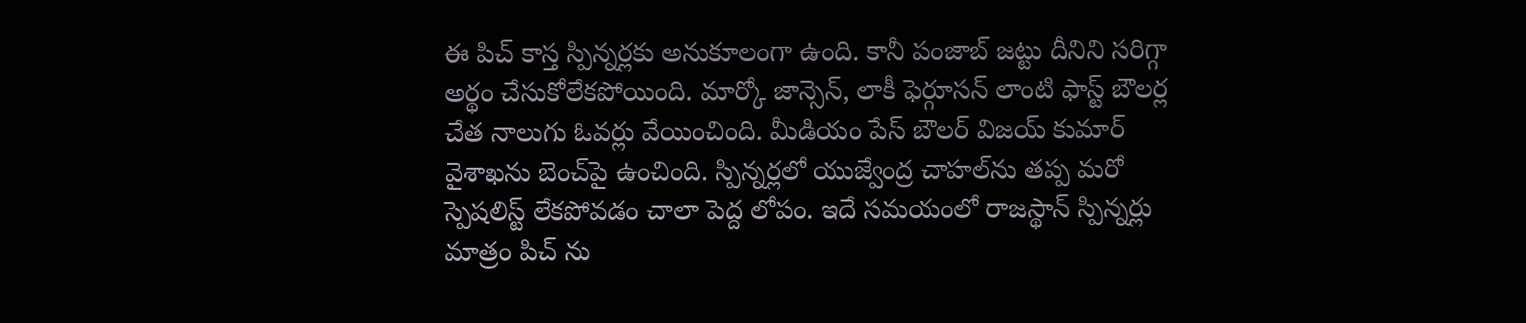ఈ పిచ్ కాస్త స్పిన్నర్లకు అనుకూలంగా ఉంది. కానీ పంజాబ్ జట్టు దీనిని సరిగ్గా అర్థం చేసుకోలేకపోయింది. మార్కో జాన్సెన్, లాకీ ఫెర్గూసన్ లాంటి ఫాస్ట్ బౌలర్ల చేత నాలుగు ఓవర్లు వేయించింది. మీడియం పేస్ బౌలర్ విజయ్ కుమార్ వైశాఖను బెంచ్‌పై ఉంచింది. స్పిన్నర్లలో యుజ్వేంద్ర చాహల్‌ను తప్ప మరో స్పెషలిస్ట్ లేకపోవడం చాలా పెద్ద లోపం. ఇదే సమయంలో రాజస్థాన్ స్పిన్నర్లు మాత్రం పిచ్ ను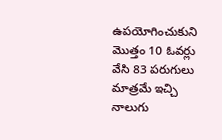ఉపయోగించుకుని మొత్తం 10 ఓవర్లు వేసి 83 పరుగులు మాత్రమే ఇచ్చి నాలుగు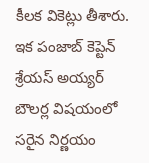కీలక వికెట్లు తీశారు. ఇక పంజాబ్ కెప్టెన్ శ్రేయస్ అయ్యర్ బౌలర్ల విషయంలో సరైన నిర్ణయం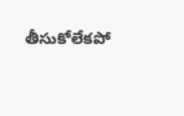తీసుకోలేకపో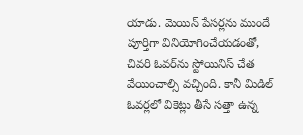యాడు. మెయిన్ పేసర్లను ముందే పూర్తిగా వినియోగించేయడంతో, చివరి ఓవర్‌ను స్టోయినిస్ చేత వేయించాల్సి వచ్చింది. కానీ మిడిల్ ఓవర్లలో వికెట్లు తీసే సత్తా ఉన్న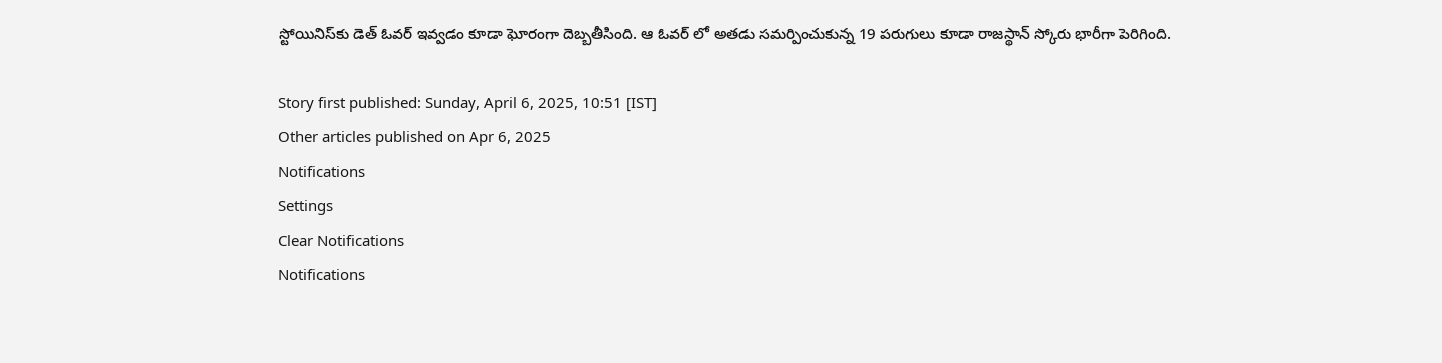స్టోయినిస్‌కు డెత్ ఓవర్ ఇవ్వడం కూడా ఘోరంగా దెబ్బతీసింది. ఆ ఓవర్ లో అతడు సమర్పించుకున్న 19 పరుగులు కూడా రాజస్థాన్ స్కోరు భారీగా పెరిగింది.

Story first published: Sunday, April 6, 2025, 10:51 [IST]
Other articles published on Apr 6, 2025
Notifications
Settings
Clear Notifications
Notifications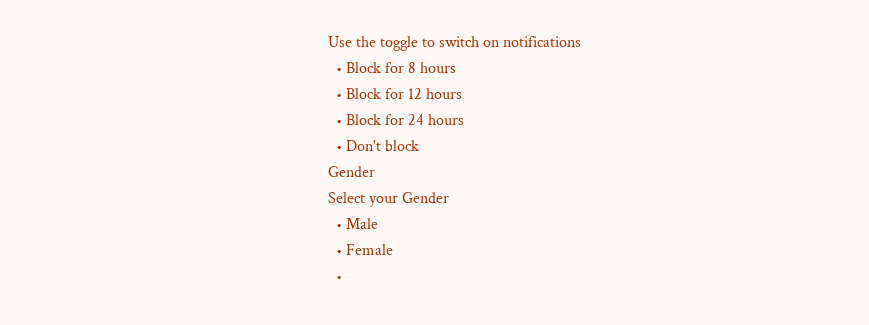Use the toggle to switch on notifications
  • Block for 8 hours
  • Block for 12 hours
  • Block for 24 hours
  • Don't block
Gender
Select your Gender
  • Male
  • Female
  •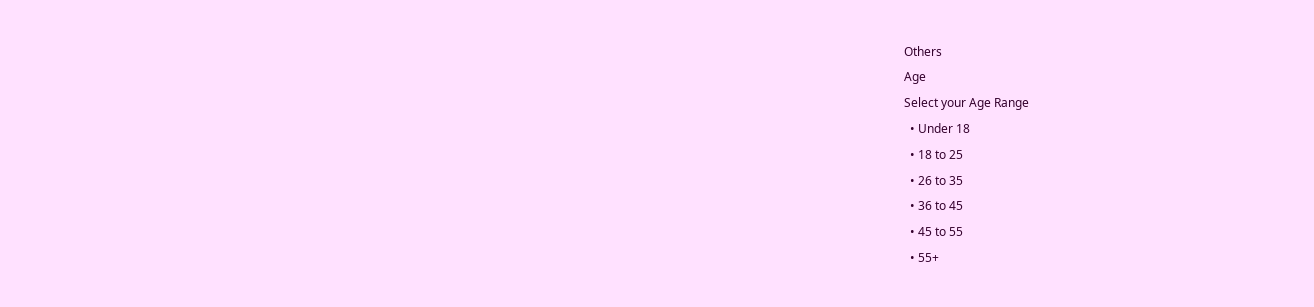Others
Age
Select your Age Range
  • Under 18
  • 18 to 25
  • 26 to 35
  • 36 to 45
  • 45 to 55
  • 55+